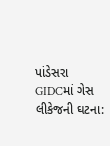પાંડેસરા GIDCમાં ગેસ લીકેજની ઘટના: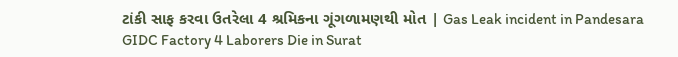ટાંકી સાફ કરવા ઉતરેલા 4 શ્રમિકના ગૂંગળામણથી મોત | Gas Leak incident in Pandesara GIDC Factory 4 Laborers Die in Surat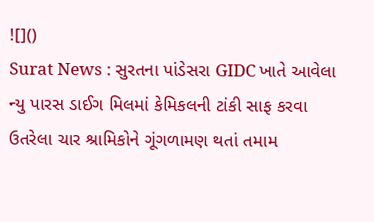![]()
Surat News : સુરતના પાંડેસરા GIDC ખાતે આવેલા ન્યુ પારસ ડાઈગ મિલમાં કેમિકલની ટાંકી સાફ કરવા ઉતરેલા ચાર શ્રામિકોને ગૂંગળામણ થતાં તમામ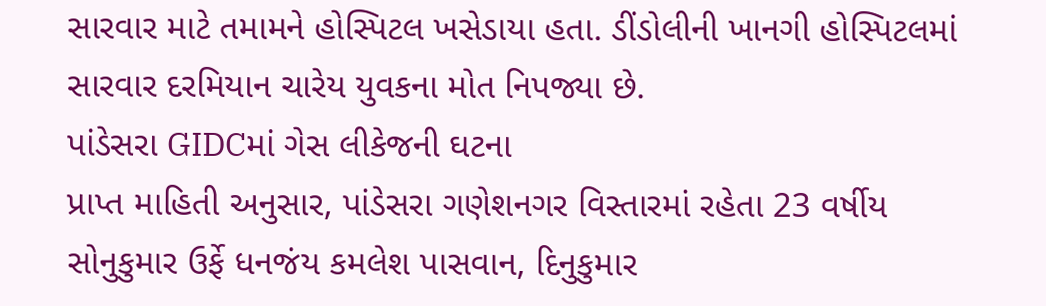સારવાર માટે તમામને હોસ્પિટલ ખસેડાયા હતા. ડીંડોલીની ખાનગી હોસ્પિટલમાં સારવાર દરમિયાન ચારેય યુવકના મોત નિપજ્યા છે.
પાંડેસરા GIDCમાં ગેસ લીકેજની ઘટના
પ્રાપ્ત માહિતી અનુસાર, પાંડેસરા ગણેશનગર વિસ્તારમાં રહેતા 23 વર્ષીય સોનુકુમાર ઉર્ફે ધનજંય કમલેશ પાસવાન, દિનુકુમાર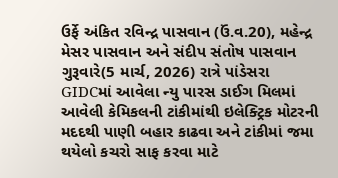ઉર્ફે અંકિત રવિન્દ્ર પાસવાન (ઉં.વ.20), મહેન્દ્ર મેસર પાસવાન અને સંદીપ સંતોષ પાસવાન ગુરૂવારે(5 માર્ચ, 2026) રાત્રે પાંડેસરા GIDCમાં આવેલા ન્યુ પારસ ડાઈગ મિલમાં આવેલી કેમિકલની ટાંકીમાંથી ઇલેક્ટ્રિક મોટરની મદદથી પાણી બહાર કાઢવા અને ટાંકીમાં જમા થયેલો કચરો સાફ કરવા માટે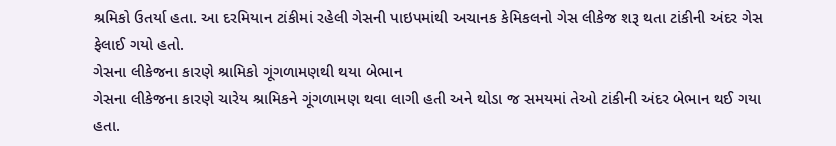શ્રમિકો ઉતર્યા હતા. આ દરમિયાન ટાંકીમાં રહેલી ગેસની પાઇપમાંથી અચાનક કેમિકલનો ગેસ લીકેજ શરૂ થતા ટાંકીની અંદર ગેસ ફેલાઈ ગયો હતો.
ગેસના લીકેજના કારણે શ્રામિકો ગૂંગળામણથી થયા બેભાન
ગેસના લીકેજના કારણે ચારેય શ્રામિકને ગૂંગળામણ થવા લાગી હતી અને થોડા જ સમયમાં તેઓ ટાંકીની અંદર બેભાન થઈ ગયા હતા.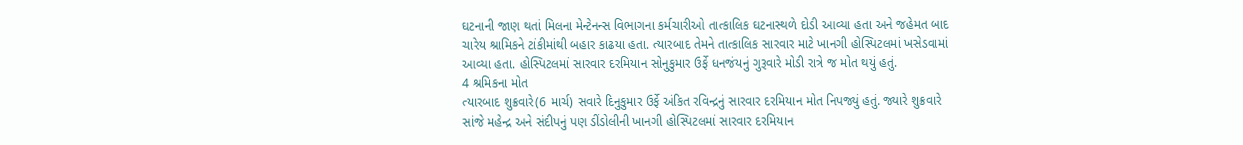ઘટનાની જાણ થતાં મિલના મેન્ટેનન્સ વિભાગના કર્મચારીઓ તાત્કાલિક ઘટનાસ્થળે દોડી આવ્યા હતા અને જહેમત બાદ ચારેય શ્રામિકને ટાંકીમાંથી બહાર કાઢયા હતા. ત્યારબાદ તેમને તાત્કાલિક સારવાર માટે ખાનગી હોસ્પિટલમાં ખસેડવામાં આવ્યા હતા. હોસ્પિટલમાં સારવાર દરમિયાન સોનુકુમાર ઉર્ફે ધનજંયનું ગુરૂવારે મોડી રાત્રે જ મોત થયું હતું.
4 શ્રમિકના મોત
ત્યારબાદ શુક્રવારે(6 માર્ચ) સવારે દિનુકુમાર ઉર્ફે અંકિત રવિન્દ્રનું સારવાર દરમિયાન મોત નિપજ્યું હતું. જ્યારે શુક્રવારે સાંજે મહેન્દ્ર અને સંદીપનું પણ ડીંડોલીની ખાનગી હોસ્પિટલમાં સારવાર દરમિયાન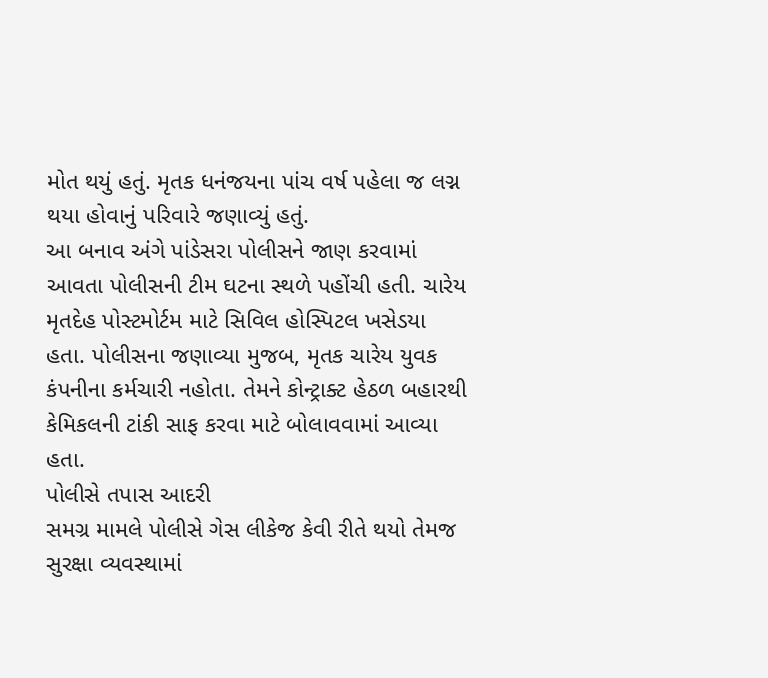મોત થયું હતું. મૃતક ધનંજયના પાંચ વર્ષ પહેલા જ લગ્ન થયા હોવાનું પરિવારે જણાવ્યું હતું.
આ બનાવ અંગે પાંડેસરા પોલીસને જાણ કરવામાં આવતા પોલીસની ટીમ ઘટના સ્થળે પહોંચી હતી. ચારેય મૃતદેહ પોસ્ટમોર્ટમ માટે સિવિલ હોસ્પિટલ ખસેડયા હતા. પોલીસના જણાવ્યા મુજબ, મૃતક ચારેય યુવક કંપનીના કર્મચારી નહોતા. તેમને કોન્ટ્રાક્ટ હેઠળ બહારથી કેમિકલની ટાંકી સાફ કરવા માટે બોલાવવામાં આવ્યા હતા.
પોલીસે તપાસ આદરી
સમગ્ર મામલે પોલીસે ગેસ લીકેજ કેવી રીતે થયો તેમજ સુરક્ષા વ્યવસ્થામાં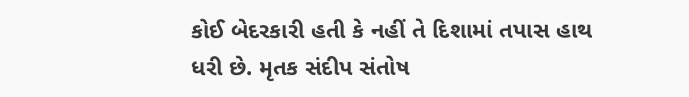કોઈ બેદરકારી હતી કે નહીં તે દિશામાં તપાસ હાથ ધરી છે. મૃતક સંદીપ સંતોષ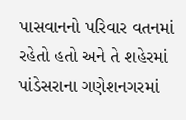પાસવાનનો પરિવાર વતનમાં રહેતો હતો અને તે શહેરમાં પાંડેસરાના ગણેશનગરમાં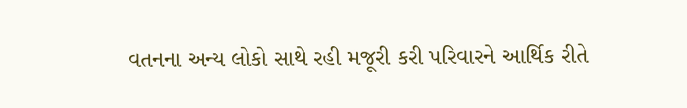વતનના અન્ય લોકો સાથે રહી મજૂરી કરી પરિવારને આર્થિક રીતે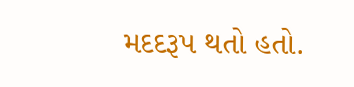મદદરૂપ થતો હતો.